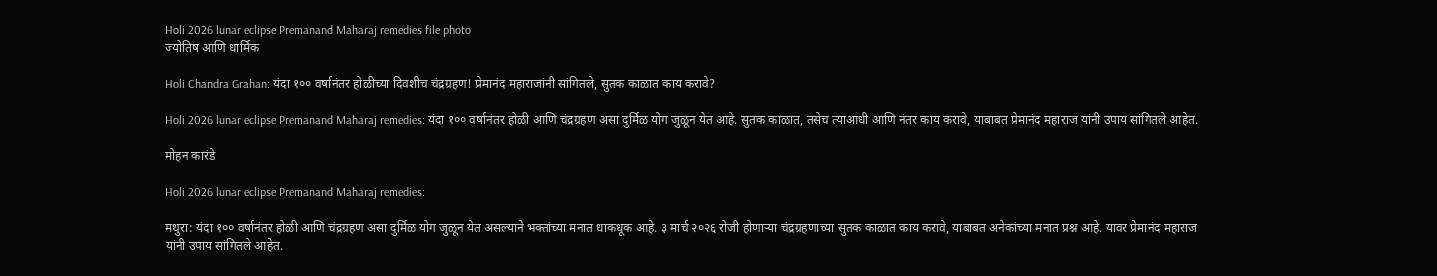Holi 2026 lunar eclipse Premanand Maharaj remedies file photo
ज्योतिष आणि धार्मिक

Holi Chandra Grahan: यंदा १०० वर्षानंतर होळीच्या दिवशीच चंद्रग्रहण! प्रेमानंद महाराजांनी सांगितले, सुतक काळात काय करावे?

Holi 2026 lunar eclipse Premanand Maharaj remedies: यंदा १०० वर्षानंतर होळी आणि चंद्रग्रहण असा दुर्मिळ योग जुळून येत आहे. सुतक काळात, तसेच त्याआधी आणि नंतर काय करावे, याबाबत प्रेमानंद महाराज यांनी उपाय सांगितले आहेत.

मोहन कारंडे

Holi 2026 lunar eclipse Premanand Maharaj remedies:

मथुरा: यंदा १०० वर्षानंतर होळी आणि चंद्रग्रहण असा दुर्मिळ योग जुळून येत असल्याने भक्तांच्या मनात धाकधूक आहे. ३ मार्च २०२६ रोजी होणाऱ्या चंद्रग्रहणाच्या सुतक काळात काय करावे, याबाबत अनेकांच्या मनात प्रश्न आहे. यावर प्रेमानंद महाराज यांनी उपाय सांगितले आहेत.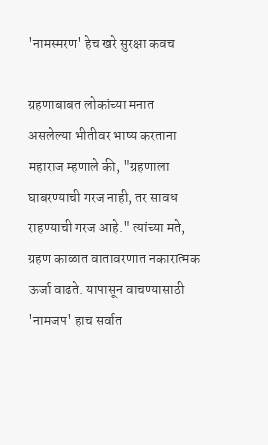'नामस्मरण' हेच खरे सुरक्षा कवच

ग्रहणाबाबत लोकांच्या मनात असलेल्या भीतीवर भाष्य करताना महाराज म्हणाले की, "ग्रहणाला घाबरण्याची गरज नाही, तर सावध राहण्याची गरज आहे." त्यांच्या मते, ग्रहण काळात वातावरणात नकारात्मक ऊर्जा वाढते. यापासून वाचण्यासाठी 'नामजप' हाच सर्वात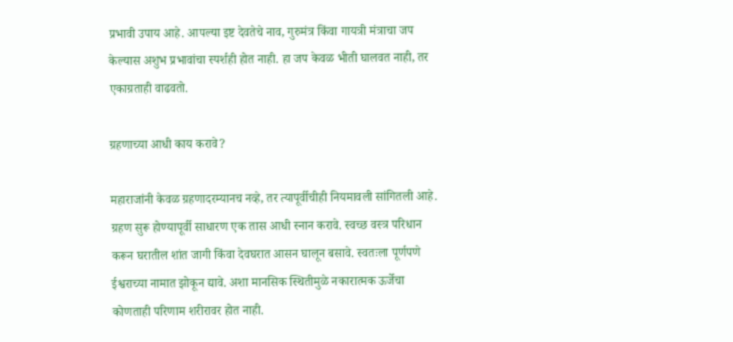प्रभावी उपाय आहे. आपल्या इष्ट देवतेचे नाव, गुरुमंत्र किंवा गायत्री मंत्राचा जप केल्यास अशुभ प्रभावांचा स्पर्शही होत नाही. हा जप केवळ भीती घालवत नाही, तर एकाग्रताही वाढवतो.

ग्रहणाच्या आधी काय करावे?

महाराजांनी केवळ ग्रहणादरम्यानच नव्हे, तर त्यापूर्वीचीही नियमावली सांगितली आहे. ग्रहण सुरू होण्यापूर्वी साधारण एक तास आधी स्नान करावे. स्वच्छ वस्त्र परिधान करून घरातील शांत जागी किंवा देवघरात आसन घालून बसावे. स्वतःला पूर्णपणे ईश्वराच्या नामात झोकून द्यावे. अशा मानसिक स्थितीमुळे नकारात्मक ऊर्जेचा कोणताही परिणाम शरीरावर होत नाही.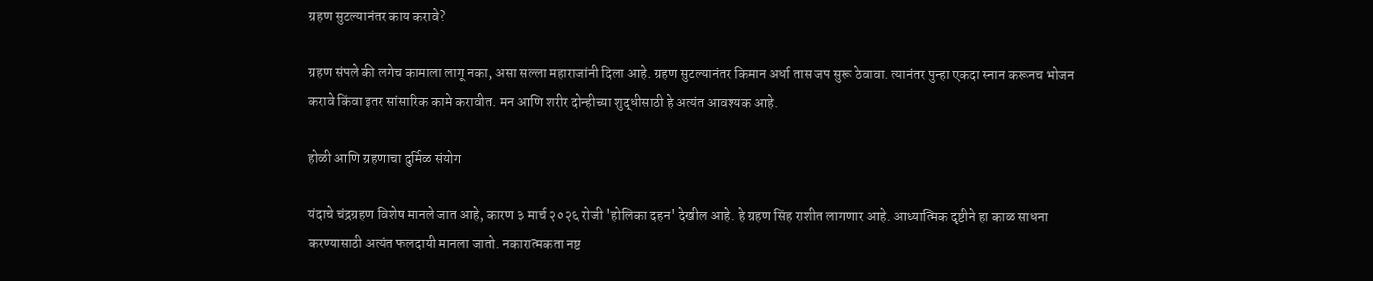ग्रहण सुटल्यानंतर काय करावे?

ग्रहण संपले की लगेच कामाला लागू नका, असा सल्ला महाराजांनी दिला आहे. ग्रहण सुटल्यानंतर किमान अर्धा तास जप सुरू ठेवावा. त्यानंतर पुन्हा एकदा स्नान करूनच भोजन करावे किंवा इतर सांसारिक कामे करावीत. मन आणि शरीर दोन्हीच्या शुद्धीसाठी हे अत्यंत आवश्यक आहे.

होळी आणि ग्रहणाचा दुर्मिळ संयोग

यंदाचे चंद्रग्रहण विशेष मानले जात आहे, कारण ३ मार्च २०२६ रोजी 'होलिका दहन' देखील आहे. हे ग्रहण सिंह राशीत लागणार आहे. आध्यात्मिक दृष्टीने हा काळ साधना करण्यासाठी अत्यंत फलदायी मानला जातो. नकारात्मकता नष्ट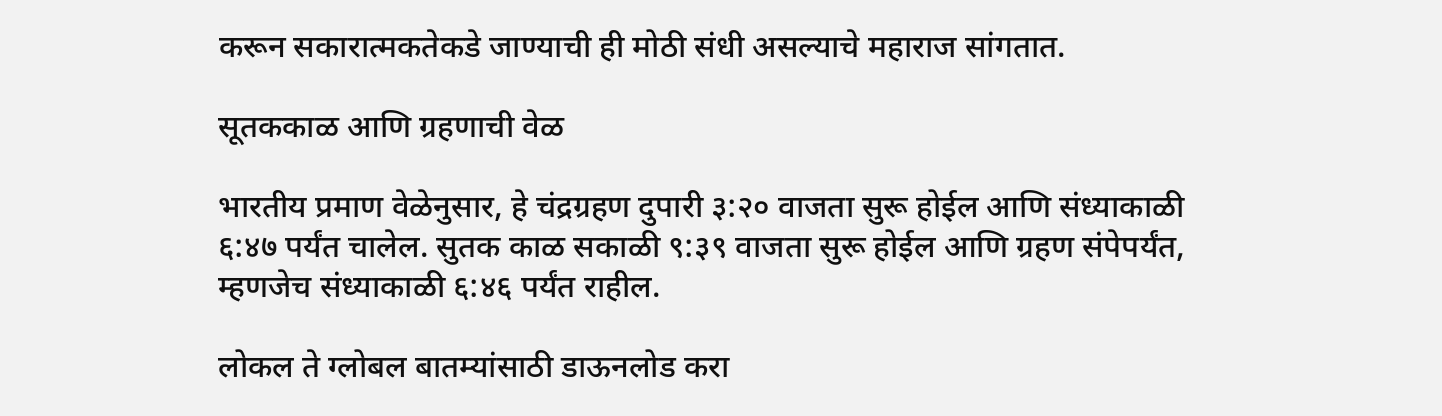करून सकारात्मकतेकडे जाण्याची ही मोठी संधी असल्याचे महाराज सांगतात.

सूतककाळ आणि ग्रहणाची वेळ

भारतीय प्रमाण वेळेनुसार, हे चंद्रग्रहण दुपारी ३:२० वाजता सुरू होईल आणि संध्याकाळी ६:४७ पर्यंत चालेल. सुतक काळ सकाळी ९:३९ वाजता सुरू होईल आणि ग्रहण संपेपर्यंत, म्हणजेच संध्याकाळी ६:४६ पर्यंत राहील.

लोकल ते ग्लोबल बातम्यांसाठी डाऊनलोड करा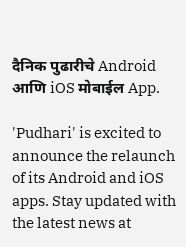दैनिक पुढारीचे Android आणि iOS मोबाईल App.

'Pudhari' is excited to announce the relaunch of its Android and iOS apps. Stay updated with the latest news at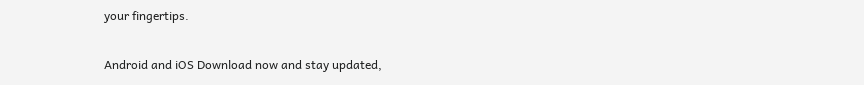your fingertips.

Android and iOS Download now and stay updated,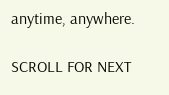anytime, anywhere.

SCROLL FOR NEXT